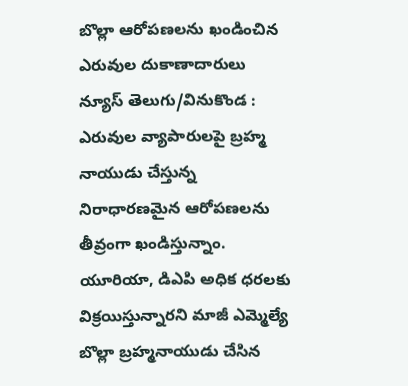బొల్లా ఆరోపణలను ఖండించిన ఎరువుల దుకాణాదారులు
న్యూస్ తెలుగు/వినుకొండ : ఎరువుల వ్యాపారులపై బ్రహ్మ నాయుడు చేస్తున్న నిరాధారణమైన ఆరోపణలను తీవ్రంగా ఖండిస్తున్నాం. యూరియా, డిఎపి అధిక ధరలకు విక్రయిస్తున్నారని మాజీ ఎమ్మెల్యే బొల్లా బ్రహ్మనాయుడు చేసిన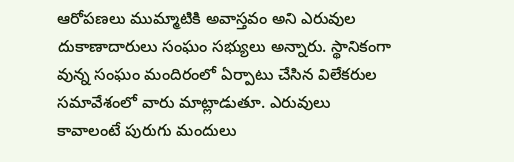ఆరోపణలు ముమ్మాటికి అవాస్తవం అని ఎరువుల దుకాణాదారులు సంఘం సభ్యులు అన్నారు. స్థానికంగా వున్న సంఘం మందిరంలో ఏర్పాటు చేసిన విలేకరుల సమావేశంలో వారు మాట్లాడుతూ. ఎరువులు కావాలంటే పురుగు మందులు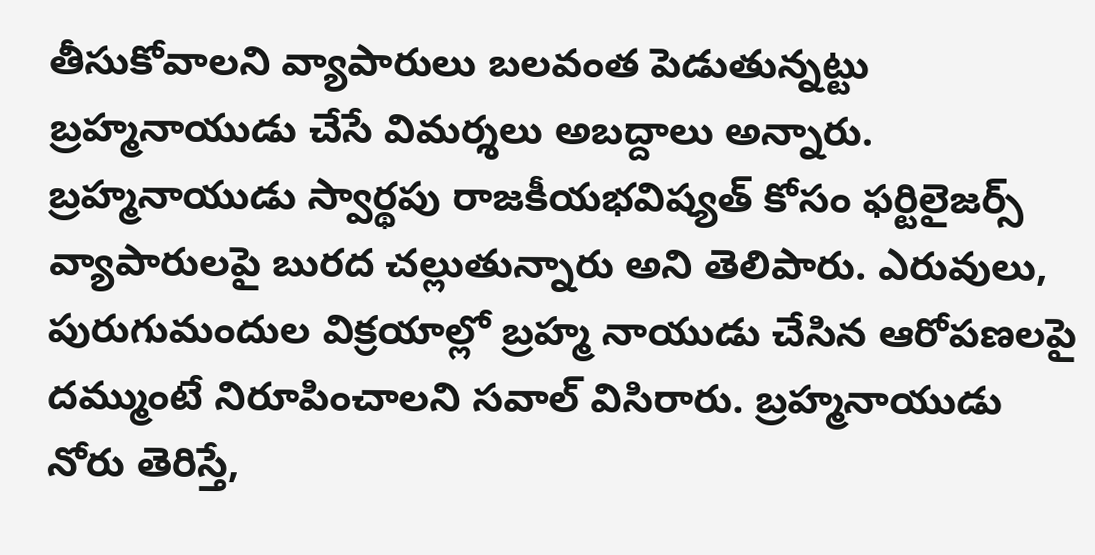తీసుకోవాలని వ్యాపారులు బలవంత పెడుతున్నట్టు బ్రహ్మనాయుడు చేసే విమర్శలు అబద్దాలు అన్నారు. బ్రహ్మనాయుడు స్వార్థపు రాజకీయభవిష్యత్ కోసం ఫర్టిలైజర్స్ వ్యాపారులపై బురద చల్లుతున్నారు అని తెలిపారు. ఎరువులు, పురుగుమందుల విక్రయాల్లో బ్రహ్మ నాయుడు చేసిన ఆరోపణలపై దమ్ముంటే నిరూపించాలని సవాల్ విసిరారు. బ్రహ్మనాయుడు నోరు తెరిస్తే,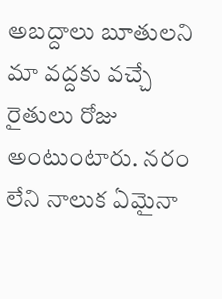అబద్దాలు బూతులని మా వద్దకు వచ్చే రైతులు రోజు అంటుంటారు. నరం లేని నాలుక ఏమైనా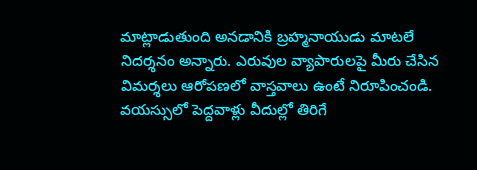మాట్లాడుతుంది అనడానికి బ్రహ్మనాయుడు మాటలే నిదర్శనం అన్నారు. ఎరువుల వ్యాపారులపై మీరు చేసిన విమర్శలు ఆరోపణలో వాస్తవాలు ఉంటే నిరూపించండి. వయస్సులో పెద్దవాళ్లు వీదుల్లో తిరిగే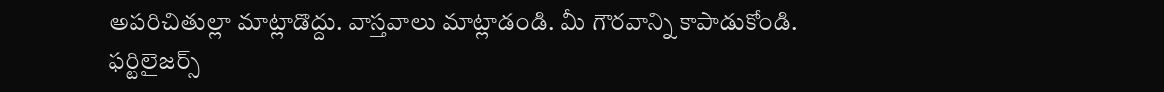అపరిచితుల్లా మాట్లాడొద్దు. వాస్తవాలు మాట్లాడండి. మీ గౌరవాన్ని కాపాడుకోండి. ఫర్టిలైజర్స్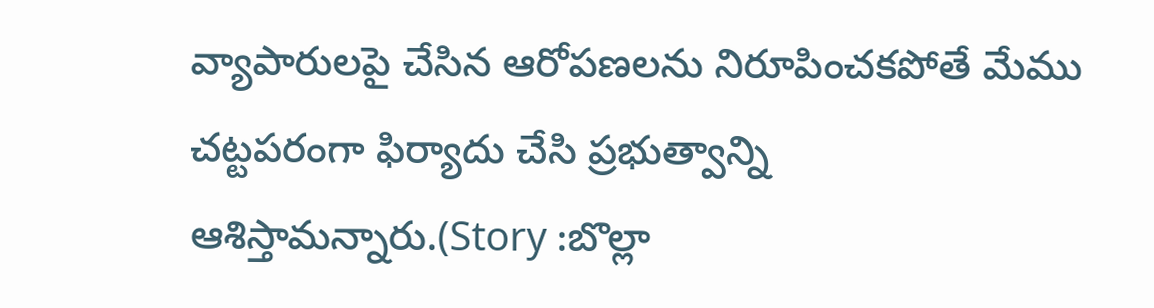వ్యాపారులపై చేసిన ఆరోపణలను నిరూపించకపోతే మేము చట్టపరంగా ఫిర్యాదు చేసి ప్రభుత్వాన్ని ఆశిస్తామన్నారు.(Story :బొల్లా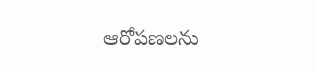ఆరోపణలను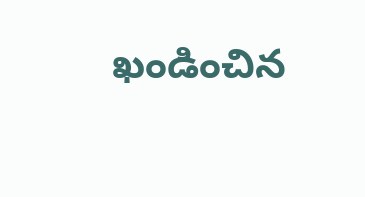ఖండించిన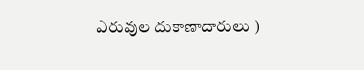ఎరువుల దుకాణాదారులు )